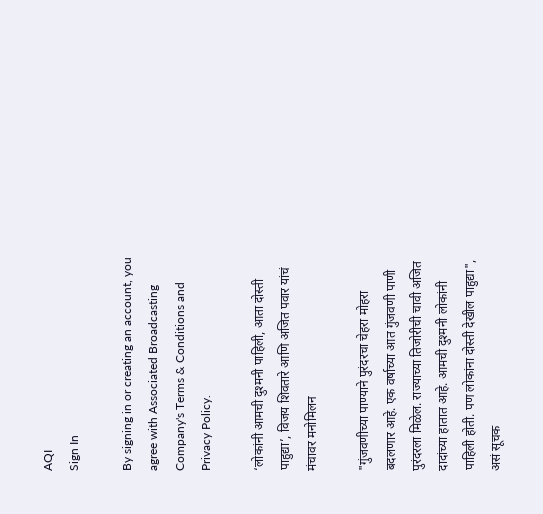AQI
Sign In

By signing in or creating an account, you agree with Associated Broadcasting Company's Terms & Conditions and Privacy Policy.

‘लोकांनी आमची दुश्मनी पाहिली, आता दोस्ती पाहुद्या’, विजय शिवतारे आणि अजित पवार यांचं मंचावर मनोमिलन

"गुंजवणीच्या पाण्याने पुरंदरचा चेहरा मोहरा बदलणार आहे. एक वर्षाच्या आत गुंजवणी पाणी पुरंदरला मिळेल. राज्याच्या तिजोरीची चावी अजित दादांच्या हातात आहे. आमची दुश्मनी लोकांनी पाहिली होती. पण लोकांना दोस्ती देखील पाहुद्या", असं सूचक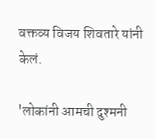वक्तव्य विजय शिवतारे यांनी केलं.

'लोकांनी आमची दुश्मनी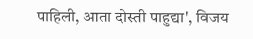पाहिली, आता दोस्ती पाहुद्या', विजय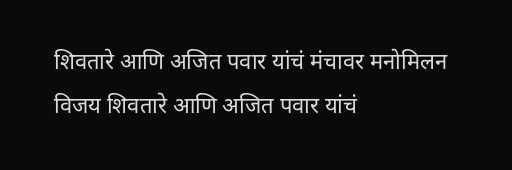शिवतारे आणि अजित पवार यांचं मंचावर मनोमिलन
विजय शिवतारे आणि अजित पवार यांचं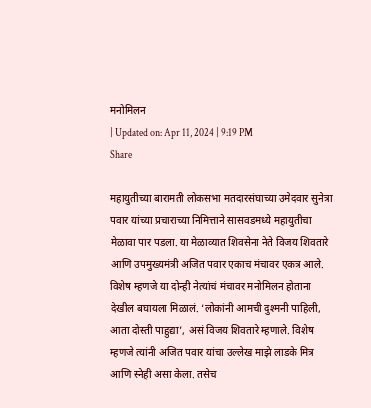मनोमिलन
| Updated on: Apr 11, 2024 | 9:19 PM
Share

महायुतीच्या बारामती लोकसभा मतदारसंघाच्या उमेदवार सुनेत्रा पवार यांच्या प्रचाराच्या निमित्ताने सासवडमध्ये महायुतीचा मेळावा पार पडला. या मेळाव्यात शिवसेना नेते विजय शिवतारे आणि उपमुख्यमंत्री अजित पवार एकाच मंचावर एकत्र आले. विशेष म्हणजे या दोन्ही नेत्यांचं मंचावर मनोमिलन होताना देखील बघायला मिळालं. ‘लोकांनी आमची दुश्मनी पाहिली, आता दोस्ती पाहुद्या’, असं विजय शिवतारे म्हणाले. विशेष म्हणजे त्यांनी अजित पवार यांचा उल्लेख माझे लाडके मित्र आणि स्नेही असा केला. तसेच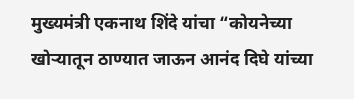मुख्यमंत्री एकनाथ शिंदे यांचा “कोयनेच्या खोऱ्यातून ठाण्यात जाऊन आनंद दिघे यांच्या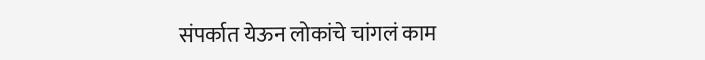संपर्कात येऊन लोकांचे चांगलं काम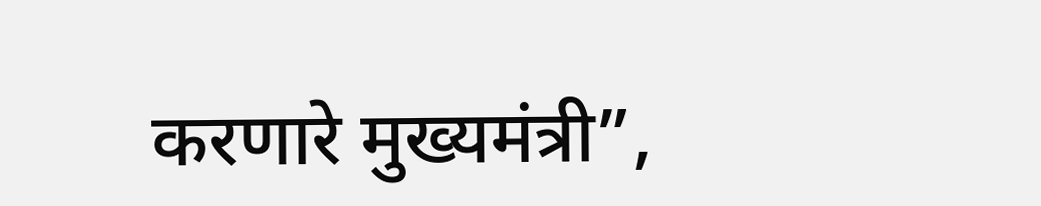करणारे मुख्यमंत्री”,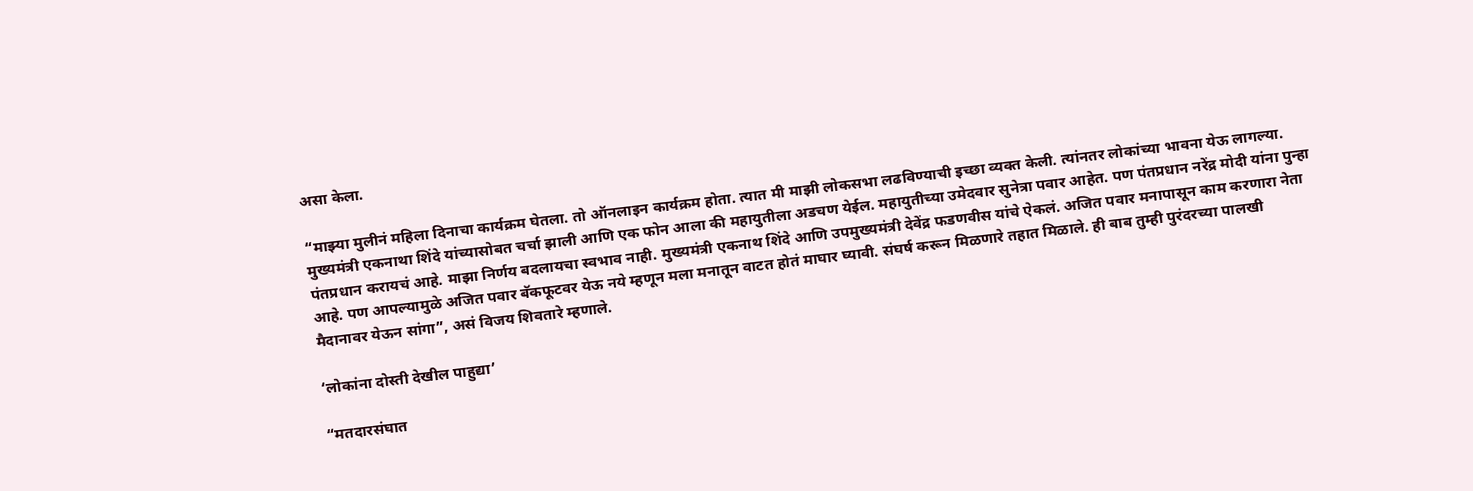असा केला.

“माझ्या मुलीनं महिला दिनाचा कार्यक्रम घेतला. तो ऑनलाइन कार्यक्रम होता. त्यात मी माझी लोकसभा लढविण्याची इच्छा व्यक्त केली. त्यांनतर लोकांच्या भावना येऊ लागल्या. मुख्यमंत्री एकनाथा शिंदे यांच्यासोबत चर्चा झाली आणि एक फोन आला की महायुतीला अडचण येईल. महायुतीच्या उमेदवार सुनेत्रा पवार आहेत. पण पंतप्रधान नरेंद्र मोदी यांना पुन्हा पंतप्रधान करायचं आहे. माझा निर्णय बदलायचा स्वभाव नाही. मुख्यमंत्री एकनाथ शिंदे आणि उपमुख्यमंत्री देवेंद्र फडणवीस यांचे ऐकलं. अजित पवार मनापासून काम करणारा नेता आहे. पण आपल्यामुळे अजित पवार बॅकफूटवर येऊ नये म्हणून मला मनातून वाटत होतं माघार घ्यावी. संघर्ष करून मिळणारे तहात मिळाले. ही बाब तुम्ही पुरंदरच्या पालखी मैदानावर येऊन सांगा”, असं विजय शिवतारे म्हणाले.

‘लोकांना दोस्ती देखील पाहुद्या’

“मतदारसंघात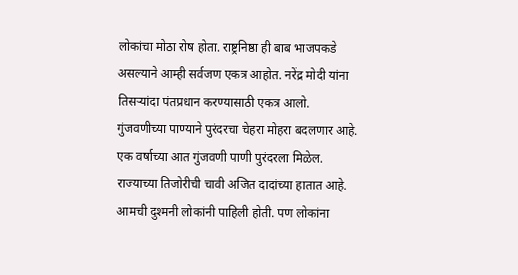लोकांचा मोठा रोष होता. राष्ट्रनिष्ठा ही बाब भाजपकडे असल्याने आम्ही सर्वजण एकत्र आहोत. नरेंद्र मोदी यांना तिसऱ्यांदा पंतप्रधान करण्यासाठी एकत्र आलो. गुंजवणीच्या पाण्याने पुरंदरचा चेहरा मोहरा बदलणार आहे. एक वर्षाच्या आत गुंजवणी पाणी पुरंदरला मिळेल. राज्याच्या तिजोरीची चावी अजित दादांच्या हातात आहे. आमची दुश्मनी लोकांनी पाहिली होती. पण लोकांना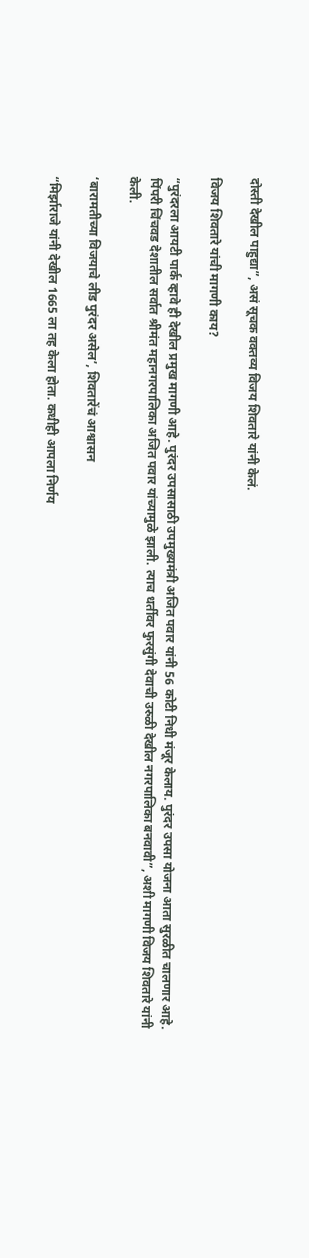दोस्ती देखील पाहुद्या”, असं सूचक वक्तव्य विजय शिवतारे यांनी केलं.

विजय शिवतारे यांची मागणी काय?

“पुरंदरला आयटी पार्क व्हावे ही देखील प्रमुख मागणी आहे. पुरंदर उपसासाठी उपमुख्यमंत्री अजित पवार यांनी 56 कोटी निधी मंजूर केलाय. पुरंदर उपसा योजना आता सुरळीत चालणार आहे. पिंपरी चिंचवड देशातील सर्वात श्रीमंत महानगरपालिका अजित पवार यांच्यामुळे झाली. त्याच धर्तीवर फुरसुंगी देवाची उरुळी देखील नगरपालिका बनवावी”, अशी मागणी विजय शिवतारे यांनी केली.

‘बारामतीच्या विजयाचे लीड पुरंदर असेल’, शिवतारेंचं आश्वासन

“मिर्झाराजे यांनी देखील 1665 ला तह केला होता. कधीही आपला निर्णय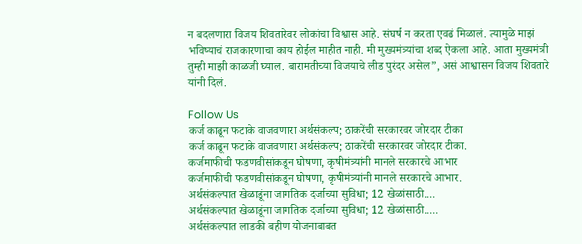न बदलणारा विजय शिवतारेवर लोकांचा विश्वास आहे. संघर्ष न करता एवढं मिळालं. त्यामुळे माझं भविष्याचं राजकारणाचा काय होईल माहीत नाही. मी मुख्यमंत्र्यांचा शब्द ऐकला आहे. आता मुख्यमंत्री तुम्ही माझी काळजी घ्याल. बारामतीच्या विजयाचे लीड पुरंदर असेल”, असं आश्वासन विजय शिवतारे यांनी दिलं.

Follow Us
कर्ज काढून फटाके वाजवणारा अर्थसंकल्प; ठाकरेंची सरकारवर जोरदार टीका
कर्ज काढून फटाके वाजवणारा अर्थसंकल्प; ठाकरेंची सरकारवर जोरदार टीका.
कर्जमाफीची फडणवीसांकडून घोषणा, कृषीमंत्र्यांनी मानले सरकारचे आभार
कर्जमाफीची फडणवीसांकडून घोषणा, कृषीमंत्र्यांनी मानले सरकारचे आभार.
अर्थसंकल्पात खेळाडूंना जागतिक दर्जाच्या सुविधा; 12 खेळांसाठी....
अर्थसंकल्पात खेळाडूंना जागतिक दर्जाच्या सुविधा; 12 खेळांसाठी.....
अर्थसंकल्पात लाडकी बहीण योजनाबाबत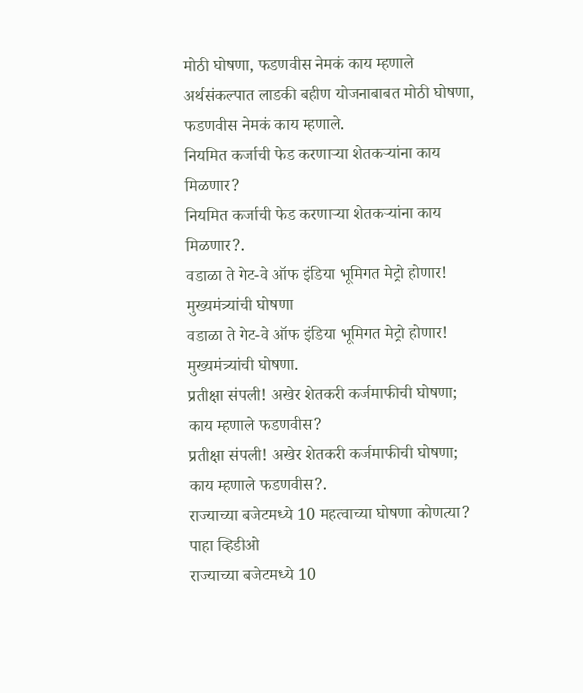मोठी घोषणा, फडणवीस नेमकं काय म्हणाले
अर्थसंकल्पात लाडकी बहीण योजनाबाबत मोठी घोषणा, फडणवीस नेमकं काय म्हणाले.
नियमित कर्जाची फेड करणाऱ्या शेतकऱ्यांना काय मिळणार?
नियमित कर्जाची फेड करणाऱ्या शेतकऱ्यांना काय मिळणार?.
वडाळा ते गेट-वे ऑफ इंडिया भूमिगत मेट्रो होणार! मुख्यमंत्र्यांची घोषणा
वडाळा ते गेट-वे ऑफ इंडिया भूमिगत मेट्रो होणार! मुख्यमंत्र्यांची घोषणा.
प्रतीक्षा संपली! अखेर शेतकरी कर्जमाफीची घोषणा; काय म्हणाले फडणवीस?
प्रतीक्षा संपली! अखेर शेतकरी कर्जमाफीची घोषणा; काय म्हणाले फडणवीस?.
राज्याच्या बजेटमध्ये 10 महत्वाच्या घोषणा कोणत्या? पाहा व्हिडीओ
राज्याच्या बजेटमध्ये 10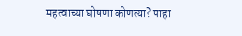महत्वाच्या घोषणा कोणत्या? पाहा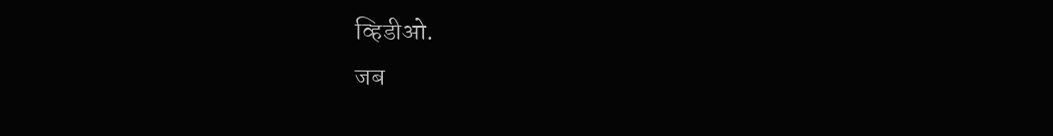व्हिडीओ.
जब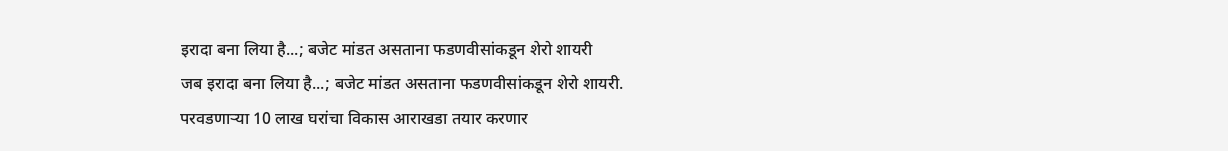इरादा बना लिया है...; बजेट मांडत असताना फडणवीसांकडून शेरो शायरी
जब इरादा बना लिया है...; बजेट मांडत असताना फडणवीसांकडून शेरो शायरी.
परवडणाऱ्या 10 लाख घरांचा विकास आराखडा तयार करणार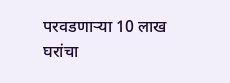परवडणाऱ्या 10 लाख घरांचा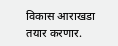विकास आराखडा तयार करणार.